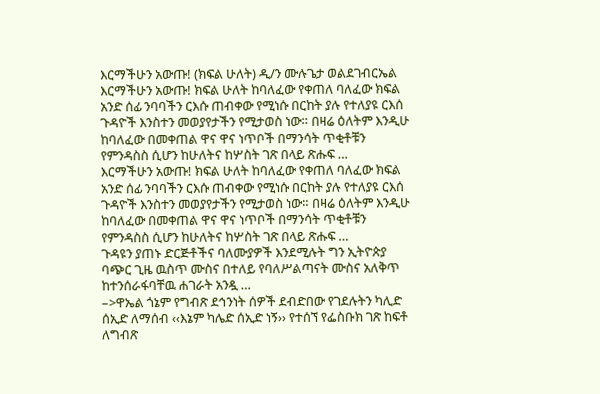እርማችሁን አውጡ! (ክፍል ሁለት) ዲ/ን ሙሉጌታ ወልደገብርኤል
እርማችሁን አውጡ! ክፍል ሁለት ከባለፈው የቀጠለ ባለፈው ክፍል አንድ ሰፊ ንባባችን ርእሱ ጠብቀው የሚነሱ በርከት ያሉ የተለያዩ ርእሰ ጉዳዮች እንስተን መወያየታችን የሚታወስ ነው። በዛሬ ዕለትም እንዲሁ ከባለፈው በመቀጠል ዋና ዋና ነጥቦች በማንሳት ጥቂቶቹን የምንዳስስ ሲሆን ከሁለትና ከሦስት ገጽ በላይ ጽሑፍ …
እርማችሁን አውጡ! ክፍል ሁለት ከባለፈው የቀጠለ ባለፈው ክፍል አንድ ሰፊ ንባባችን ርእሱ ጠብቀው የሚነሱ በርከት ያሉ የተለያዩ ርእሰ ጉዳዮች እንስተን መወያየታችን የሚታወስ ነው። በዛሬ ዕለትም እንዲሁ ከባለፈው በመቀጠል ዋና ዋና ነጥቦች በማንሳት ጥቂቶቹን የምንዳስስ ሲሆን ከሁለትና ከሦስት ገጽ በላይ ጽሑፍ …
ጉዳዩን ያጠኑ ድርጅቶችና ባለሙያዎች እንደሚሉት ግን ኢትዮጵያ ባጭር ጊዜ ዉስጥ ሙስና በተለይ የባለሥልጣናት ሙስና አለቅጥ ከተንሰራፋባቸዉ ሐገራት አንዷ …
–>ዋኤል ጎኔም የግብጽ ደኅንነት ሰዎች ደብድበው የገደሉትን ካሊድ ሰኢድ ለማሰብ ‹‹እኔም ካሌድ ሰኢድ ነኝ›› የተሰኘ የፌስቡክ ገጽ ከፍቶ ለግብጽ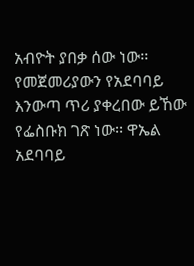አብዮት ያበቃ ሰው ነው፡፡ የመጀመሪያውን የአደባባይ እንውጣ ጥሪ ያቀረበው ይኸው የፌስቡክ ገጽ ነው፡፡ ዋኤል አደባባይ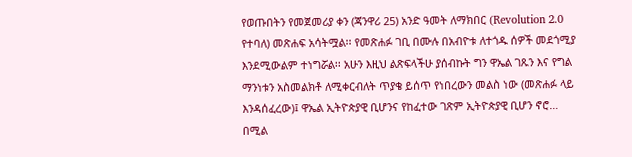የወጡበትን የመጀመሪያ ቀን (ጃንዋሪ 25) አንድ ዓመት ለማክበር (Revolution 2.0 የተባለ) መጽሐፍ አሳትሟል፡፡ የመጽሐፉ ገቢ በሙሉ በአብዮቱ ለተጎዱ ሰዎች መደጎሚያ እንደሚውልም ተነግሯል፡፡ አሁን እዚህ ልጽፍላችሁ ያሰብኩት ግን ዋኤል ገጹን እና የግል ማንነቱን አስመልክቶ ለሚቀርብለት ጥያቄ ይሰጥ የነበረውን መልስ ነው (መጽሐፉ ላይ እንዳሰፈረው)፤ ዋኤል ኢትዮጵያዊ ቢሆንና የከፈተው ገጽም ኢትዮጵያዊ ቢሆን ኖሮ… በሚል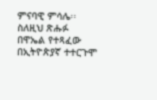ምናባዊ ምሳሌ፡፡ ስለዚህ ጽሑፉ በዋኤል የተጻፈው በኢትዮጵያኛ ተተርጉሞ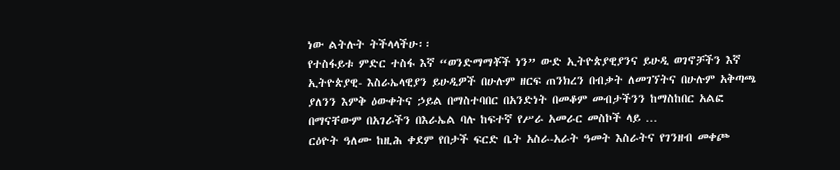ነው ልትሉት ትችላላችሁ፡፡
የተስፋይቱ ምድር ተስፋ እኛ “ወንድማማቾች ነን” ውድ ኢትዮጵያዊያንና ይሁዲ ወገኖቻችን እኛ ኢትዮጵያዊ- እስራኤላዊያን ይሁዲዎች በሁሉም ዘርፍ ጠንክረን በብቃት ለመገኘትና በሁሉም አቅጣጫ ያለንን እምቅ ዕውቀትና ኃይል በማስተባበር በአንድነት በመቆም መብታችንን ከማስከበር አልፎ በማናቸውም በአገራችን በእራኤል ባሉ ከፍተኛ የሥራ አመራር መስኮች ላይ …
ርዕዮት ዓለሙ ከዚሕ ቀደም የበታች ፍርድ ቤት አስራ-አራት ዓመት እስራትና የገንዘብ መቀጮ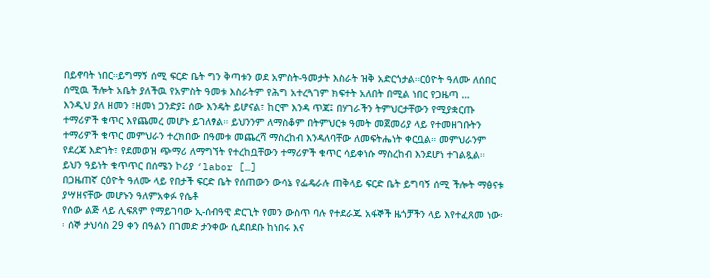በይኖባት ነበር።ይግማኝ ሰሚ ፍርድ ቤት ግን ቅጣቱን ወደ አምስት-ዓመታት እስራት ዝቅ አድርጎታል።ርዕዮት ዓለሙ ለሰበር ሰሚዉ ችሎት አቤት ያለችዉ የአምስት ዓመቱ እስራትም የሕግ አተረጓገም ክፍተት አለበት በሚል ነበር የጋዜጣ …
እንዲህ ያለ ዘመን ፣ዘመነ ጋንድያ፤ ሰው እንዴት ይሆናል፣ ከርሞ እንዳ ጥጃ፤ በሃገራችን ትምህርታቸውን የሚያቋርጡ ተማሪዎች ቁጥር እየጨመረ መሆኑ ይገለፃል። ይህንንም ለማስቆም በትምህርቱ ዓመት መጀመሪያ ላይ የተመዘገቡትን ተማሪዎች ቁጥር መምህራን ተረክበው በዓመቱ መጨረሻ ማስረከብ እንዳለባቸው ለመፍትሔነት ቀርቧል። መምህራንም የደረጃ እድገት፣ የደመወዝ ጭማሪ ለማግኘት የተረከቧቸውን ተማሪዎች ቁጥር ሳይቀነሱ ማስረከብ እንደሆነ ተገልጿል። ይህን ዓይነት ቁጥጥር በሰሜን ኮሪያ ‘labor […]
በጋዜጠኛ ርዕዮት ዓለሙ ላይ የበታች ፍርድ ቤት የሰጠውን ውሳኔ የፌዴራሉ ጠቅላይ ፍርድ ቤት ይግባኝ ሰሚ ችሎት ማፅናቱ ያሣዘናቸው መሆኑን ዓለምአቀፉ የሴቶ
የሰው ልጅ ላይ ሊፍጸም የማይገባው ኢ-ሰብዓዊ ድርጊት የመን ውስጥ ባሉ የተደራጁ አፋኞች ዜጎቻችን ላይ እየተፈጸመ ነው፡፡ ሰኞ ታህሳስ 29 ቀን በዓልን በገመድ ታንቀው ሲደበደቡ ከነበሩ እና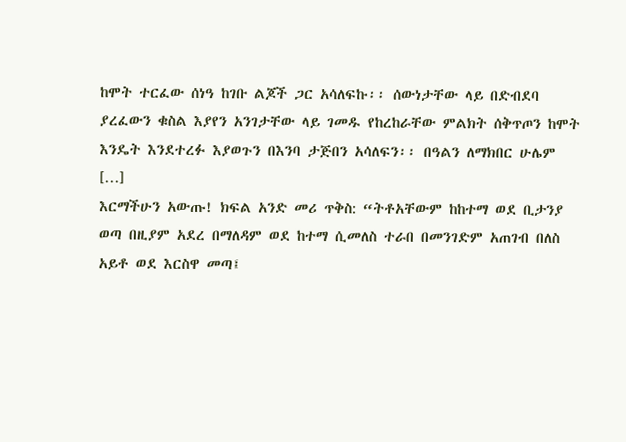ከሞት ተርፈው ሰነዓ ከገቡ ልጆች ጋር አሳለፍኩ፡፡ ሰውነታቸው ላይ በድብደባ ያረፈውን ቁስል እያየን አንገታቸው ላይ ገመዱ የከረከራቸው ምልክት ሰቅጥጦን ከሞት እንዴት እንደተረፉ እያወጉን በእንባ ታጅበን አሳለፍን፡፡ በዓልን ለማክበር ሁሌም […]
እርማችሁን አውጡ! ክፍል አንድ መሪ ጥቅስ: “ትቶአቸውም ከከተማ ወደ ቢታንያ ወጣ በዚያም አደረ በማለዳም ወደ ከተማ ሲመለስ ተራበ በመንገድም አጠገብ በለስ አይቶ ወደ እርስዋ መጣ፤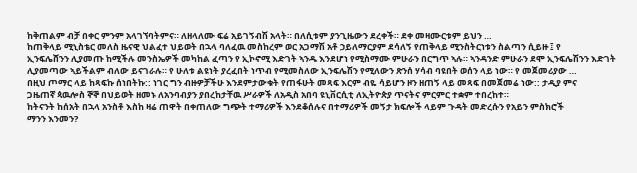ከቅጠልም ብቻ በቀር ምንም አላገኘባትምና። ለዘላለሙ ፍሬ አይገኝብሽ አላት። በለሲቱም ያንጊዜውን ደረቀች። ደቀ መዛሙርቱም ይህን …
ከጠቅላይ ሚኒስቴር መለስ ዜናዊ ህልፈተ ህይወት በኋላ ባለፈዉ መስከረም ወር አጋማሽ አቶ ኃይለማርያም ደሳለኝ የጠቅላይ ሚንስትርነቱን ስልጣን ሲይዙ ፤ የ
ኢንፍሌሸንን ሊያመጡ ከሚችሉ መንስኤዎች መካከል ፈጣን የ ኢኮኖሚ እድገት ኣንዱ እንደሆነ የሚስማሙ ምሁራን በርግጥ ኣሉ። ኣንዳንድ ምሁራን ደሞ ኢንፍሌሽንን እድገት ሊያመጣው ኣይችልም ብለው ይናገራሉ። የ ሁለቱ ልዩነት ያረፈበት ነጥብ የሚመስለው ኢንፍሌሽን የሚለውን ጽንሰ ሃሳብ ባዩበት ወሰን ላይ ነው። የ መጀመሪያው …
በዚህ ጦማር ላይ ከጻፍኩ ሰነበትኩ:: ነገር ግን ብዙዎቻችሁ እንደምታውቁት የጠፋሁት መጻፍ እርም ብዬ ሳይሆን ዞን ዘጠኝ ላይ መጻፍ በመጀመሬ ነው:: ታዲያ ምና
ጋዜጠኛ ጳዉሎስ ኞኞ በህይወት ዘመኑ ለአንባብያን ያበረከታቸዉ ሥራዎች ለአዲስ አበባ ዩኒቨርሲቲ ለኢትዮጵያ ጥናትና ምርምር ተቋም ተበረከተ።
ከትናንት ከሰአት በኋላ አንስቶ እስከ ዛሬ ጠዋት በቀጠለው ግጭት ተማሪዎች እንደቆሰሉና በተማሪዎች መኝታ ክፍሎች ላይም ጉዳት መድረሱን የአይን ምስክሮች
ማንን እንመን?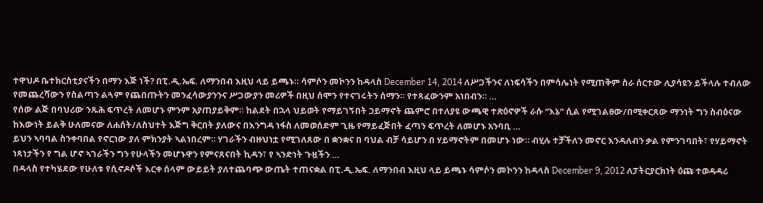ተዋህዶ ቤተክርስቲያናችን በማን እጅ ነች? በፒ.ዲ.ኤፍ. ለማንበብ እዚህ ላይ ይጫኑ። ሳምሶን መኮንን ከዳላስ December 14, 2014 ለሥጋችንና ለነፍሳችን በምሳሌነት የሚጠቅም ስራ ሰርተው ሊያሳዩን ይችላሉ ተብለው የመጨረሻውን የስልጣን ልጓም የጨበጡትን መንፈሳውያንንና ሥጋውያን መሪዎች በዚህ ሰሞን የተናገሩትን ሰማን። የተጻፈውንም አነበብን። …
የሰው ልጅ በባህሪው ንጹሕ ፍጥረት ለመሆኑ ምንም አያጠያይቅም። ከልደት በኋላ ህይወት የማይገኝበት ኃይማኖት ጨምሮ በተለያዩ ውጫዊ ተጽዕኖዎች ራሱ “እኔ” ሲል የሚገልፀው/በሚቀርጸው ማንነት ግን ስብዕናው ከእውነት ይልቅ ሁለመናው ለሐሰት/ለስህተት እጅግ ቅርበት ያለውና በእንግዳ ነፋስ ለመወሰድም ጊዜ የማይፈጅበት ፈጣን ፍጥረት ለመሆኑ አንባቢ …
ይህን ኣባባል ስንቀባበል የኖርነው ያለ ምክንያት ኣልነበረም። ሃገራችን ብዙህነቷ የሚገለጸው በ ቋንቋና በ ባህል ብቻ ሳይሆን በ ሃይማኖትም በመሆኑ ነው። ብሂሉ ተቻችለን መኖር እንዳለብን ቃል የምንገባበት፣ የሃይማኖት ነጻነታችን የ ግል ሆኖ ኣገራችን ግን የሁላችን መሆኑዋን የምናጸናበት ኪዳን፣ የ ኣንድነት ጉዟችን …
በዳላስ የተካሄደው የሁለቱ የሲኖዶሶች እርቀ ሰላም ውይይት ያለተጨባጭ ውጤት ተጠናቋል በፒ.ዲ.ኤፍ. ለማንበብ እዚህ ላይ ይጫኑ ሳምሶን መኮንን ከዳላስ December 9, 2012 ለፓትርያርክነት ዕጩ ተወዳዳሪ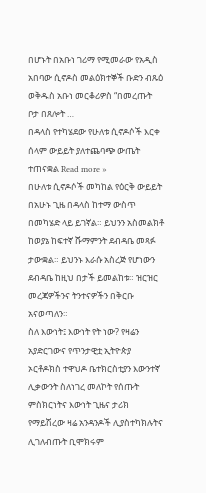በሆኑት በአቡነ ገሪማ የሚመራው የአዲስ አበባው ሲኖዶስ መልዕክተኞች ቡድን ብጹዕ ወቅዱስ አቡነ መርቆሪዎስ “በመረጡት ቦታ በጸሎት …
በዳላስ የተካሄደው የሁለቱ ሲኖዶሶች እርቀ ሰላም ውይይት ያለተጨባጭ ውጤት ተጠናቋል Read more »
በሁለቱ ሲኖዶሶች መካከል የዕርቅ ውይይት በአሁኑ ጊዜ በዳላስ ከተማ ውስጥ በመካሄድ ላይ ይገኛል። ይህንን አስመልክቶ ከወያኔ ከፍተኛ ሹማምንት ደብዳቤ መጻፉ ታውቋል። ይህንኑ እራሱ አስረጅ የሆነውን ደብዳቤ ከዚህ በታች ይመልከቱ። ዝርዝር መረጃዎችንና ትንተናዎችን በቅርቡ አናወጣለን።
ስለ እውነት፤ እውነት የት ነው? የዛሬን አያድርገውና የጥንታዊቷ ኢትዮጵያ ኦርቶዶክስ ተዋህዶ ቤተክርስቲያን እውንተኛ ሊቃውንት ስለነገረ መለኮት የሰጡት ምስክርነትና እውነት ጊዜና ታሪክ የማይሽረው ዛሬ አንዳንዶች ሊያስተካክሉትና ሊገለብጡት ቢሞክሩም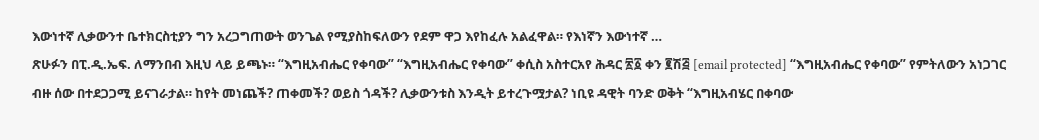እውነተኛ ሊቃውንተ ቤተክርስቲያን ግን አረጋግጠውት ወንጌል የሚያስከፍለውን የደም ዋጋ እየከፈሉ አልፈዋል። የእነኛን እውነተኛ …
ጽሁፉን በፒ.ዲ.ኤፍ. ለማንበብ እዚህ ላይ ይጫኑ። “እግዚአብሔር የቀባው” “እግዚአብሔር የቀባው” ቀሲስ አስተርአየ ሕዳር ፳፩ ቀን ፪ሽ፭ [email protected] “እግዚአብሔር የቀባው” የምትለውን አነጋገር ብዙ ሰው በተደጋጋሚ ይናገራታል። ከየት መነጨች? ጠቀመች? ወይስ ጎዳች? ሊቃውንቱስ እንዲት ይተረጉሟታል? ነቢዩ ዳዊት ባንድ ወቅት “እግዚአብሄር በቀባው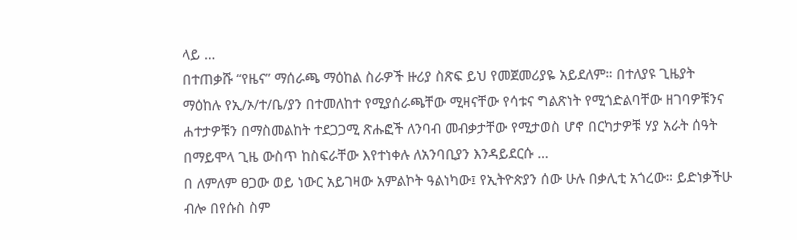ላይ …
በተጠቃሹ “የዜና” ማሰራጫ ማዕከል ስራዎች ዙሪያ ስጽፍ ይህ የመጀመሪያዬ አይደለም። በተለያዩ ጊዜያት ማዕከሉ የኢ/ኦ/ተ/ቤ/ያን በተመለከተ የሚያሰራጫቸው ሚዛናቸው የሳቱና ግልጽነት የሚጎድልባቸው ዘገባዎቹንና ሐተታዎቹን በማስመልከት ተደጋጋሚ ጽሑፎች ለንባብ መብቃታቸው የሚታወስ ሆኖ በርካታዎቹ ሃያ አራት ሰዓት በማይሞላ ጊዜ ውስጥ ከስፍራቸው እየተነቀሉ ለአንባቢያን እንዳይደርሱ …
በ ለምለም ፀጋው ወይ ነውር አይገዛው አምልኮት ዓልነካው፤ የኢትዮጵያን ሰው ሁሉ በቃሊቲ አጎረው። ይድነቃችሁ ብሎ በየሱስ ስም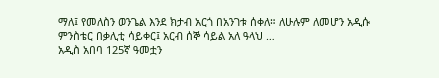ማለ፤ የመለስን ወንጌል እንደ ክታብ አርጎ በአንገቱ ሰቀለ። ለሁሉም ለመሆን አዲሱ ምንስቴር በቃሊቲ ሳይቀር፤ አርብ ሰኞ ሳይል አለ ዓላህ …
አዲስ አበባ 125ኛ ዓመቷን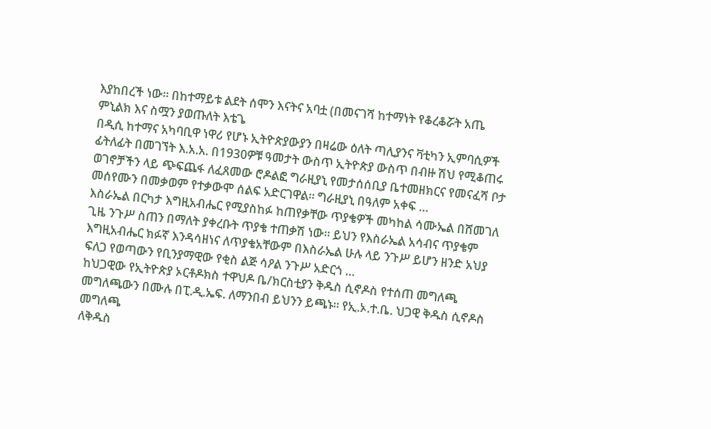እያከበረች ነው፡፡ በከተማይቱ ልደት ሰሞን እናትና አባቷ (በመናገሻ ከተማነት የቆረቆሯት አጤ ምኒልክ እና ስሟን ያወጡለት እቴጌ
በዲሲ ከተማና አካባቢዋ ነዋሪ የሆኑ ኢትዮጵያውያን በዛሬው ዕለት ጣሊያንና ቫቲካን ኢምባሲዎች ፊትለፊት በመገኘት እ.አ.አ. በ1930ዎቹ ዓመታት ውስጥ ኢትዮጵያ ውስጥ በብዙ ሽህ የሚቆጠሩ ወገኖቻችን ላይ ጭፍጨፋ ለፈጸመው ሮዶልፎ ግራዚያኒ የመታሰሰቢያ ቤተመዘክርና የመናፈሻ ቦታ መሰየሙን በመቃወም የተቃውሞ ሰልፍ አድርገዋል። ግራዚያኒ በዓለም አቀፍ …
እስራኤል በርካታ እግዚአብሔር የሚያስከፉ ከጠየቃቸው ጥያቄዎች መካከል ሳሙኤል በሸመገለ ጊዜ ንጉሥ ስጠን በማለት ያቀረቡት ጥያቄ ተጠቃሽ ነው። ይህን የእስራኤል አሳብና ጥያቄም እግዚአብሔር ክፉኛ እንዳሳዘነና ለጥያቄአቸውም በእስራኤል ሁሉ ላይ ንጉሥ ይሆን ዘንድ አህያ ፍለጋ የወጣውን የቢንያማዊው የቂስ ልጅ ሳዖል ንጉሥ አድርጎ …
ከህጋዊው የኢትዮጵያ ኦርቶዶክስ ተዋህዶ ቤ/ክርስቲያን ቅዱስ ሲኖዶስ የተሰጠ መግለጫ መግለጫውን በሙሉ በፒ.ዲ.ኤፍ. ለማንበብ ይህንን ይጫኑ። የኢ.ኦ.ተ.ቤ. ህጋዊ ቅዱስ ሲኖዶስ መግለጫ
ለቅዱስ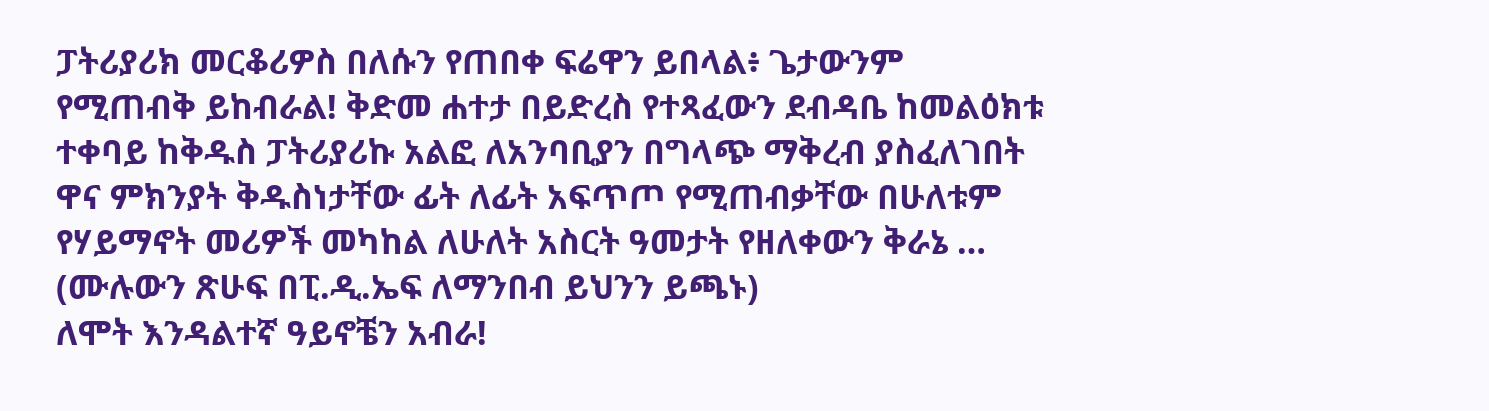ፓትሪያሪክ መርቆሪዎስ በለሱን የጠበቀ ፍሬዋን ይበላል፥ ጌታውንም የሚጠብቅ ይከብራል! ቅድመ ሐተታ በይድረስ የተጻፈውን ደብዳቤ ከመልዕክቱ ተቀባይ ከቅዱስ ፓትሪያሪኩ አልፎ ለአንባቢያን በግላጭ ማቅረብ ያስፈለገበት ዋና ምክንያት ቅዱስነታቸው ፊት ለፊት አፍጥጦ የሚጠብቃቸው በሁለቱም የሃይማኖት መሪዎች መካከል ለሁለት አስርት ዓመታት የዘለቀውን ቅራኔ …
(ሙሉውን ጽሁፍ በፒ.ዲ.ኤፍ ለማንበብ ይህንን ይጫኑ)
ለሞት እንዳልተኛ ዓይኖቼን አብራ!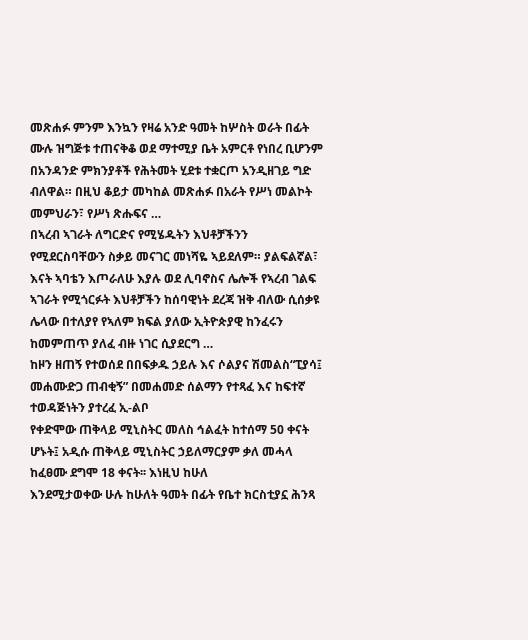መጽሐፉ ምንም እንኳን የዛሬ አንድ ዓመት ከሦስት ወራት በፊት ሙሉ ዝግጅቱ ተጠናቅቆ ወደ ማተሚያ ቤት አምርቶ የነበረ ቢሆንም በአንዳንድ ምክንያቶች የሕትመት ሂደቱ ተቋርጦ አንዲዘገይ ግድ ብለዋል። በዚህ ቆይታ መካከል መጽሐፉ በአራት የሥነ መልኮት መምህራን፣ የሥነ ጽሑፍና …
በኣረብ ኣገራት ለግርድና የሚሄዱትን እህቶቻችንን የሚደርስባቸውን ስቃይ መናገር መነሻዬ ኣይደለም። ያልፍልኛል፣ እናት ኣባቴን እጦራለሁ እያሉ ወደ ሊባኖስና ሌሎች የኣረብ ገልፍ ኣገራት የሚጎርፉት እህቶቻችን ከሰባዊነት ደረጃ ዝቅ ብለው ሲሰቃዩ ሌላው በተለያየ የኣለም ክፍል ያለው ኢትዮጵያዊ ከንፈሩን ከመምጠጥ ያለፈ ብዙ ነገር ሲያደርግ …
ከዞን ዘጠኝ የተወሰደ በበፍቃዱ ኃይሉ እና ሶልያና ሽመልስ“ፒያሳ፤ መሐሙድጋ ጠብቂኝ” በመሐመድ ሰልማን የተጻፈ እና ከፍተኛ ተወዳጅነትን ያተረፈ ኢ-ልቦ
የቀድሞው ጠቅላይ ሚኒስትር መለስ ኅልፈት ከተሰማ 50 ቀናት ሆኑት፤ አዲሱ ጠቅላይ ሚኒስትር ኃይለማርያም ቃለ መሓላ ከፈፀሙ ደግሞ 18 ቀናት፡፡ እነዚህ ከሁለ
እንደሚታወቀው ሁሉ ከሁለት ዓመት በፊት የቤተ ክርስቲያኗ ሕንጻ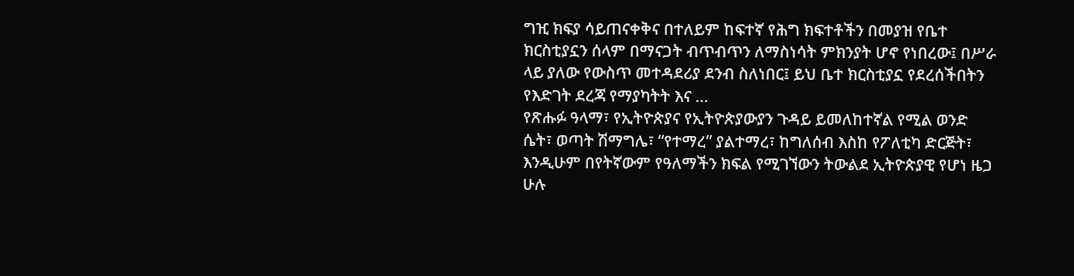ግዢ ክፍያ ሳይጠናቀቅና በተለይም ከፍተኛ የሕግ ክፍተቶችን በመያዝ የቤተ ክርስቲያኗን ሰላም በማናጋት ብጥብጥን ለማስነሳት ምክንያት ሆኖ የነበረው፤ በሥራ ላይ ያለው የውስጥ መተዳደሪያ ደንብ ስለነበር፤ ይህ ቤተ ክርስቲያኗ የደረሰችበትን የእድገት ደረጃ የማያካትት እና …
የጽሑፉ ዓላማ፣ የኢትዮጵያና የኢትዮጵያውያን ጉዳይ ይመለከተኛል የሚል ወንድ ሴት፣ ወጣት ሽማግሌ፣ “የተማረ” ያልተማረ፣ ከግለሰብ እስከ የፖለቲካ ድርጅት፣ እንዲሁም በየትኛውም የዓለማችን ክፍል የሚገኘውን ትውልደ ኢትዮጵያዊ የሆነ ዜጋ ሁሉ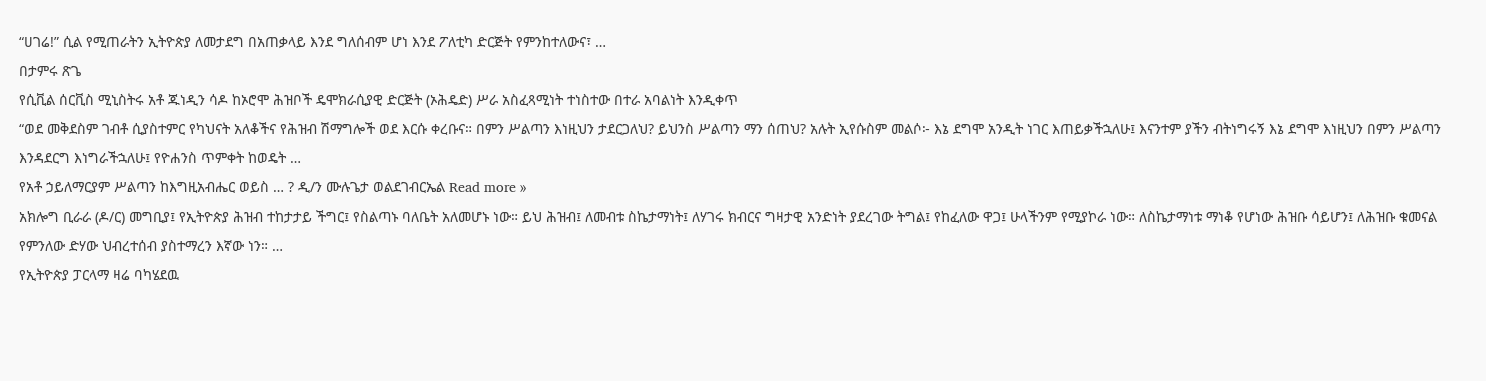“ሀገሬ!” ሲል የሚጠራትን ኢትዮጵያ ለመታደግ በአጠቃላይ እንደ ግለሰብም ሆነ እንደ ፖለቲካ ድርጅት የምንከተለውና፣ …
በታምሩ ጽጌ
የሲቪል ሰርቪስ ሚኒስትሩ አቶ ጁነዲን ሳዶ ከኦሮሞ ሕዝቦች ዴሞክራሲያዊ ድርጅት (ኦሕዴድ) ሥራ አስፈጻሚነት ተነስተው በተራ አባልነት እንዲቀጥ
“ወደ መቅደስም ገብቶ ሲያስተምር የካህናት አለቆችና የሕዝብ ሽማግሎች ወደ እርሱ ቀረቡና። በምን ሥልጣን እነዚህን ታደርጋለህ? ይህንስ ሥልጣን ማን ሰጠህ? አሉት ኢየሱስም መልሶ፦ እኔ ደግሞ አንዲት ነገር እጠይቃችኋለሁ፤ እናንተም ያችን ብትነግሩኝ እኔ ደግሞ እነዚህን በምን ሥልጣን እንዳደርግ እነግራችኋለሁ፤ የዮሐንስ ጥምቀት ከወዴት …
የአቶ ኃይለማርያም ሥልጣን ከእግዚአብሔር ወይስ … ? ዲ/ን ሙሉጌታ ወልደገብርኤል Read more »
አክሎግ ቢራራ (ዶ/ር) መግቢያ፤ የኢትዮጵያ ሕዝብ ተከታታይ ችግር፤ የስልጣኑ ባለቤት አለመሆኑ ነው። ይህ ሕዝብ፤ ለመብቱ ስኬታማነት፤ ለሃገሩ ክብርና ግዛታዊ አንድነት ያደረገው ትግል፤ የከፈለው ዋጋ፤ ሁላችንም የሚያኮራ ነው። ለስኬታማነቱ ማነቆ የሆነው ሕዝቡ ሳይሆን፤ ለሕዝቡ ቁመናል የምንለው ድሃው ህብረተሰብ ያስተማረን እኛው ነን። …
የኢትዮጵያ ፓርላማ ዛሬ ባካሄደዉ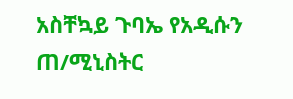አስቸኳይ ጉባኤ የአዲሱን ጠ/ሚኒስትር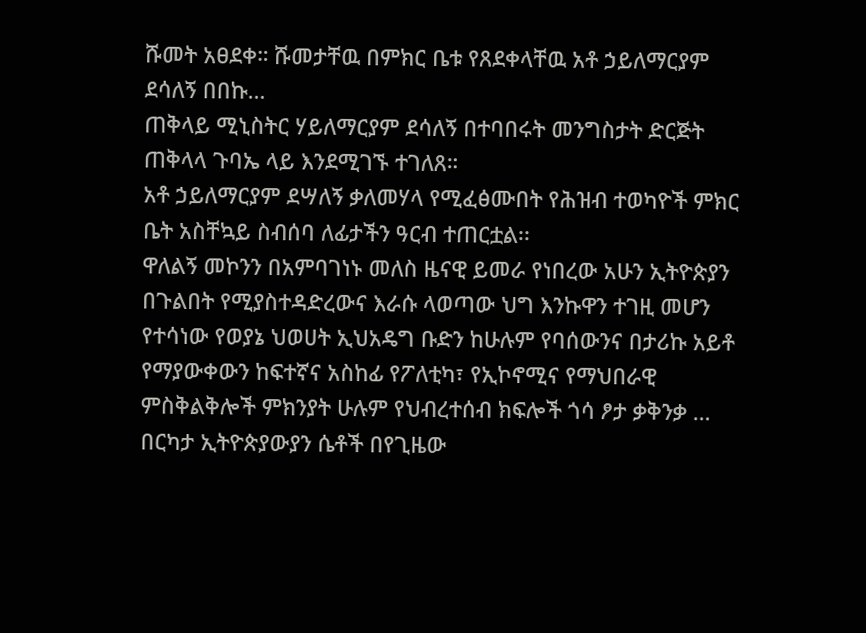ሹመት አፀደቀ። ሹመታቸዉ በምክር ቤቱ የጸደቀላቸዉ አቶ ኃይለማርያም ደሳለኝ በበኩ…
ጠቅላይ ሚኒስትር ሃይለማርያም ደሳለኝ በተባበሩት መንግስታት ድርጅት ጠቅላላ ጉባኤ ላይ እንደሚገኙ ተገለጸ።
አቶ ኃይለማርያም ደሣለኝ ቃለመሃላ የሚፈፅሙበት የሕዝብ ተወካዮች ምክር ቤት አስቸኳይ ስብሰባ ለፊታችን ዓርብ ተጠርቷል፡፡
ዋለልኝ መኮንን በአምባገነኑ መለስ ዜናዊ ይመራ የነበረው አሁን ኢትዮጵያን በጉልበት የሚያስተዳድረውና እራሱ ላወጣው ህግ እንኩዋን ተገዚ መሆን የተሳነው የወያኔ ህወሀት ኢህአዴግ ቡድን ከሁሉም የባሰውንና በታሪኩ አይቶ የማያውቀውን ከፍተኛና አስከፊ የፖለቲካ፣ የኢኮኖሚና የማህበራዊ ምስቅልቅሎች ምክንያት ሁሉም የህብረተሰብ ክፍሎች ጎሳ ፆታ ቃቅንቃ …
በርካታ ኢትዮጵያውያን ሴቶች በየጊዜው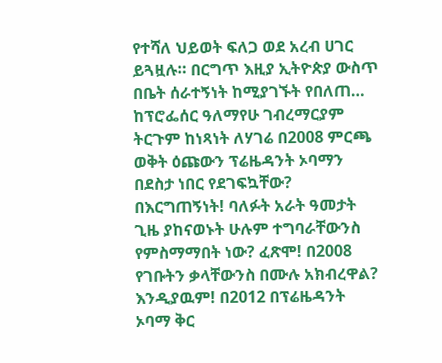የተሻለ ህይወት ፍለጋ ወደ አረብ ሀገር ይጓዟሉ። በርግጥ እዚያ ኢትዮጵያ ውስጥ በቤት ሰራተኝነት ከሚያገኙት የበለጠ…
ከፕሮፌሰር ዓለማየሁ ገብረማርያም ትርጉም ከነጻነት ለሃገሬ በ2008 ምርጫ ወቅት ዕጩውን ፕሬዜዳንት ኦባማን በደስታ ነበር የደገፍኳቸው? በእርግጠኝነት! ባለፉት አራት ዓመታት ጊዜ ያከናወኑት ሁሉም ተግባራቸውንስ የምስማማበት ነው? ፈጽሞ! በ2008 የገቡትን ቃላቸውንስ በሙሉ አክብረዋል? እንዲያዉም! በ2012 በፕሬዜዳንት ኦባማ ቅር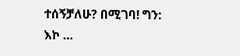ተሰኝቻለሁ? በሚገባ! ግን: እኮ …